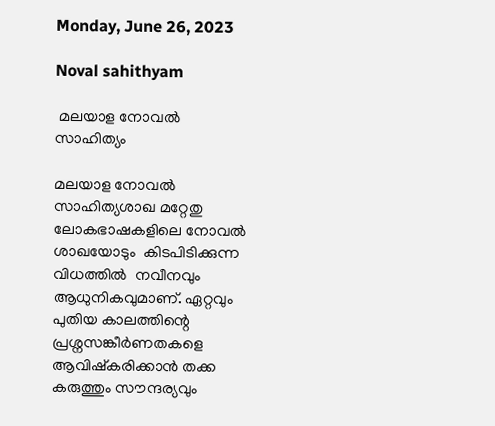Monday, June 26, 2023

Noval sahithyam

 മലയാള നോവല്‍ സാഹിത്യം

മലയാള നോവല്‍ സാഹിത്യശാഖ മറ്റേതു ലോകഭാഷകളിലെ നോവല്‍ ശാഖയോടും  കിടപിടിക്കുന്ന വിധത്തില്‍  നവീനവും ആധുനികവുമാണ്. ഏറ്റവും പുതിയ കാലത്തിന്റെ പ്രശ്നസങ്കീര്‍ണതകളെ ആവിഷ്കരിക്കാന്‍ തക്ക കരുത്തും സൗന്ദര്യവും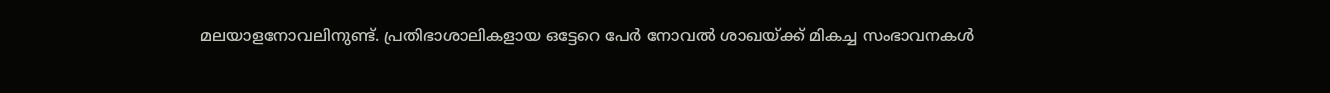മലയാളനോവലിനുണ്ട്. പ്രതിഭാശാലികളായ ഒട്ടേറെ പേര്‍ നോവല്‍ ശാഖയ്ക്ക് മികച്ച സംഭാവനകള്‍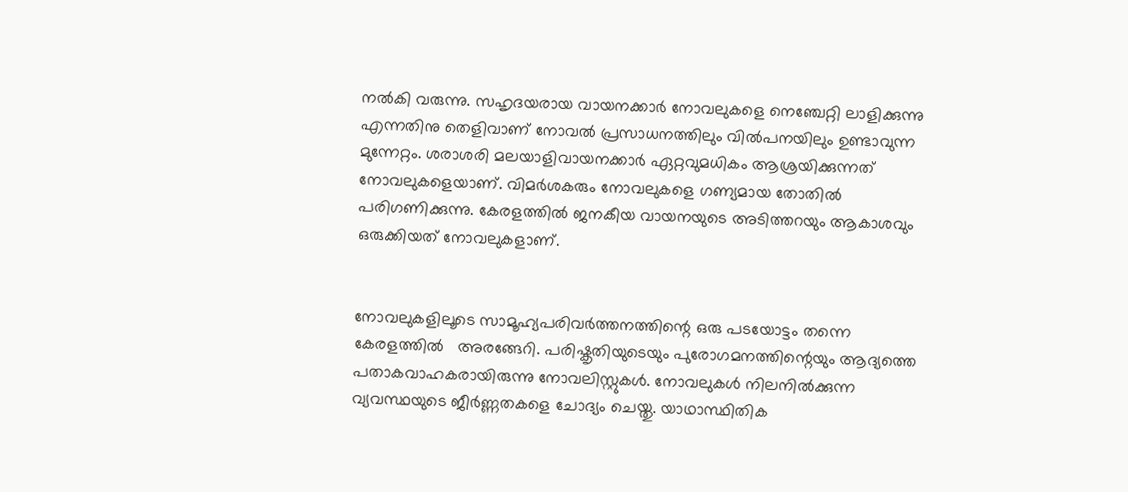നല്‍കി വരുന്നു. സഹൃദയരായ വായനക്കാര്‍ നോവലുകളെ നെഞ്ചേറ്റി ലാളിക്കുന്നു എന്നതിനു തെളിവാണ് നോവല്‍ പ്രസാധനത്തിലും വില്‍പനയിലും ഉണ്ടാവുന്ന മുന്നേറ്റം. ശരാശരി മലയാളിവായനക്കാര്‍ ഏറ്റവുമധികം ആശ്രയിക്കുന്നത് നോവലുകളെയാണ്. വിമര്‍ശകരും നോവലുകളെ ഗണ്യമായ തോതില്‍ പരിഗണിക്കുന്നു. കേരളത്തില്‍ ജനകീയ വായനയുടെ അടിത്തറയും ആകാശവും ഒരുക്കിയത് നോവലുകളാണ്.


നോവലുകളിലൂടെ സാമൂഹ്യപരിവര്‍ത്തനത്തിന്റെ ഒരു പടയോട്ടം തന്നെ കേരളത്തില്‍   അരങ്ങേറി. പരിഷ്കൃതിയുടെയും പുരോഗമനത്തിന്റെയും ആദ്യത്തെ പതാകവാഹകരായിരുന്നു നോവലിസ്റ്റുകള്‍. നോവലുകള്‍ നിലനില്‍ക്കുന്ന വ്യവസ്ഥയുടെ ജീര്‍ണ്ണതകളെ ചോദ്യം ചെയ്തു. യാഥാസ്ഥിതിക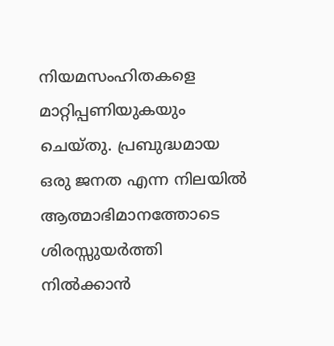നിയമസംഹിതകളെ മാറ്റിപ്പണിയുകയും ചെയ്തു. പ്രബുദ്ധമായ ഒരു ജനത എന്ന നിലയില്‍ ആത്മാഭിമാനത്തോടെ ശിരസ്സുയര്‍ത്തി നില്‍ക്കാന്‍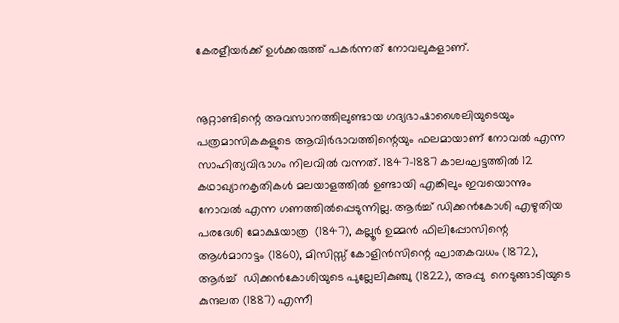കേരളീയര്‍ക്ക് ഉള്‍ക്കരുത്ത് പകര്‍ന്നത് നോവലുകളാണ്.


നൂറ്റാണ്ടിന്റെ അവസാനത്തിലുണ്ടായ ഗദ്യഭാഷാശൈലിയുടെയും പത്രമാസികകളുടെ ആവിര്‍ഭാവത്തിന്റെയും ഫലമായാണ് നോവല്‍ എന്ന സാഹിത്യവിഭാഗം നിലവില്‍ വന്നത്. 1847-1887 കാലഘട്ടത്തില്‍ 12 കഥാഖ്യാനകൃതികള്‍ മലയാളത്തില്‍ ഉണ്ടായി എങ്കിലും ഇവയൊന്നും നോവല്‍ എന്ന ഗണത്തില്‍പ്പെടുന്നില്ല. ആര്‍ച്ച് ഡിക്കന്‍കോശി എഴുതിയ പരദേശി മോക്ഷയാത്ര  (1847), കല്ലൂര്‍ ഉമ്മന്‍ ഫിലിപ്പോസിന്റെ ആള്‍മാറാട്ടം (1860), മിസിസ്സ് കോളിന്‍സിന്റെ ഘാതകവധം (1872), ആര്‍ച്ച്  ഡിക്കന്‍കോശിയുടെ പുല്ലേലികുഞ്ചു (1822), അപ്പു  നെടുങ്ങാടിയുടെ കുന്ദലത (1887) എന്നീ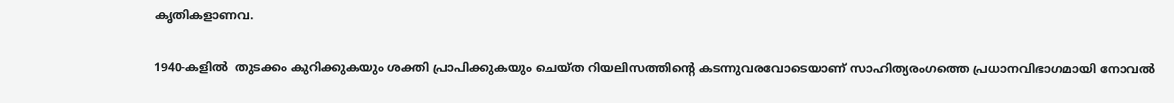കൃതികളാണവ.

1940-കളില്‍  തുടക്കം കുറിക്കുകയും ശക്തി പ്രാപിക്കുകയും ചെയ്ത റിയലിസത്തിന്റെ കടന്നുവരവോടെയാണ് സാഹിത്യരംഗത്തെ പ്രധാനവിഭാഗമായി നോവല്‍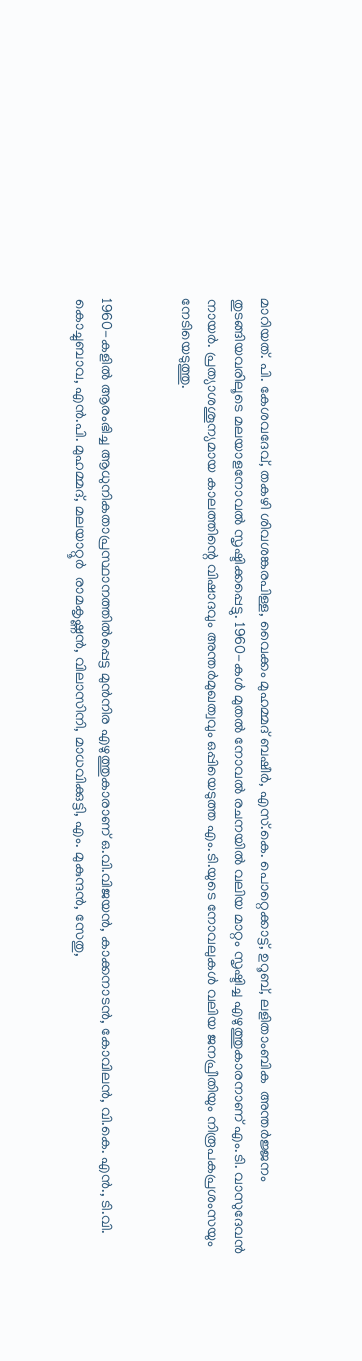മാറിയത്. പി. കേശവദേവ്, തകഴി ശിവശങ്കരപിള്ള, വൈക്കം മുഹമ്മദ് ബഷീര്‍, എസ്.കെ. പൊറ്റെക്കാട്ട്, ഉറൂബ്, ലളിതാംബിക  അന്തര്‍ജ്ജനം തുടങ്ങിയവരിലൂടെ മലയാളനോവല്‍ സൃഷ്ടിക്കപ്പെട്ടു. 1960-കള്‍ മുതല്‍ നോവല്‍ രചനയില്‍ വലിയ മാറ്റം സൃഷ്ടിച്ച എഴുത്തുകാരനാണ് എം.ടി. വാസുദേവന്‍ നായര്‍. പ്രത്യാശശൂന്യമായ കാലത്തിന്റെ വിഷാദവും അന്തര്‍മുഖത്വവും ഒപ്പിയെടുത്ത എം.ടി.യുടെ നോവലുകള്‍ വലിയ ജനപ്രീതിയും നിരൂപകപ്രശംസയും നേടിയെടുത്തു.


1960-കളില്‍ ആരംഭിച്ച ആധുനികതാപ്രസ്ഥാനത്തില്‍പ്പെട്ട മുന്‍നിര എഴുത്തുകാരാണ് ഒ.വി.വിജയന്‍, കാക്കനാടന്‍, കോവിലന്‍, വി.കെ. എന്‍., ടി.വി. കൊച്ചുബാവ, എന്‍.പി. മുഹമ്മദ്, മലയാറ്റൂര്‍  രാമകൃഷ്ണന്‍, വിലാസിനി, മാധവിക്കുട്ടി, എം. മുകുന്ദന്‍, സേതു,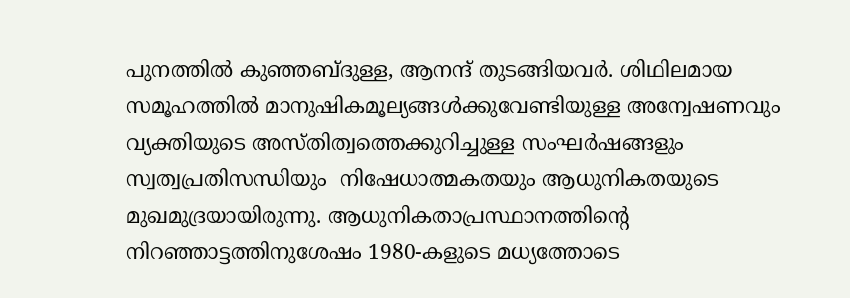പുനത്തില്‍ കുഞ്ഞബ്ദുള്ള, ആനന്ദ് തുടങ്ങിയവര്‍. ശിഥിലമായ സമൂഹത്തില്‍ മാനുഷികമൂല്യങ്ങള്‍ക്കുവേണ്ടിയുള്ള അന്വേഷണവും  വ്യക്തിയുടെ അസ്തിത്വത്തെക്കുറിച്ചുള്ള സംഘര്‍ഷങ്ങളും സ്വത്വപ്രതിസന്ധിയും  നിഷേധാത്മകതയും ആധുനികതയുടെ മുഖമുദ്രയായിരുന്നു. ആധുനികതാപ്രസ്ഥാനത്തിന്റെ നിറഞ്ഞാട്ടത്തിനുശേഷം 1980-കളുടെ മധ്യത്തോടെ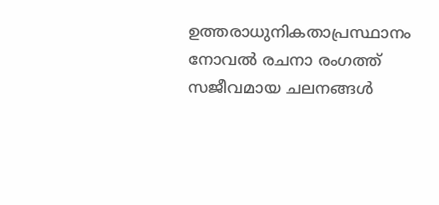ഉത്തരാധുനികതാപ്രസ്ഥാനം നോവല്‍ രചനാ രംഗത്ത് സജീവമായ ചലനങ്ങള്‍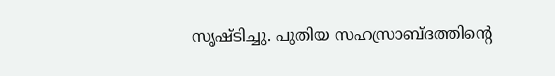സൃഷ്ടിച്ചു. പുതിയ സഹസ്രാബ്ദത്തിന്റെ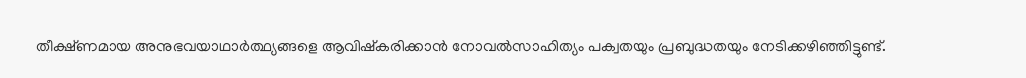തീക്ഷ്ണമായ അനുഭവയാഥാര്‍ത്ഥ്യങ്ങളെ ആവിഷ്കരിക്കാന്‍ നോവല്‍സാഹിത്യം പക്വതയും പ്രബുദ്ധതയും നേടിക്കഴിഞ്ഞിട്ടുണ്ട്.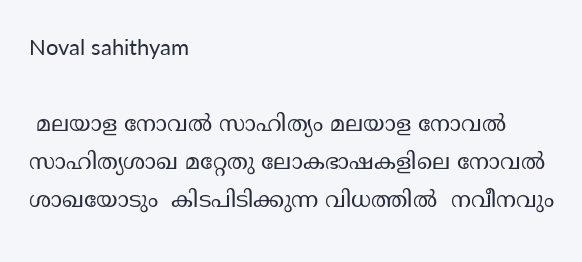Noval sahithyam

 മലയാള നോവല്‍ സാഹിത്യം മലയാള നോവല്‍ സാഹിത്യശാഖ മറ്റേതു ലോകഭാഷകളിലെ നോവല്‍ ശാഖയോടും  കിടപിടിക്കുന്ന വിധത്തില്‍  നവീനവും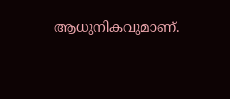ആധുനികവുമാണ്.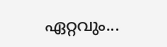ഏറ്റവും...